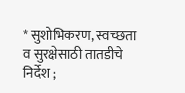* सुशोभिकरण, स्वच्छता व सुरक्षेसाठी तातडीचे निर्देश ;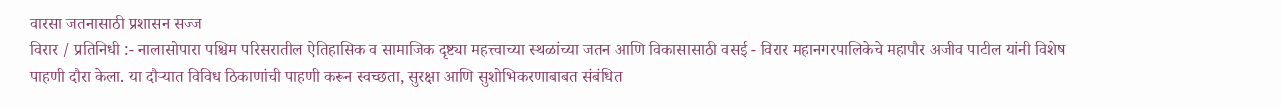वारसा जतनासाठी प्रशासन सज्ज
विरार / प्रतिनिधी :- नालासोपारा पश्चिम परिसरातील ऐतिहासिक व सामाजिक दृष्ट्या महत्त्वाच्या स्थळांच्या जतन आणि विकासासाठी वसई - विरार महानगरपालिकेचे महापौर अजीव पाटील यांनी विशेष पाहणी दौरा केला. या दौऱ्यात विविध ठिकाणांची पाहणी करून स्वच्छता, सुरक्षा आणि सुशोभिकरणाबाबत संबंधित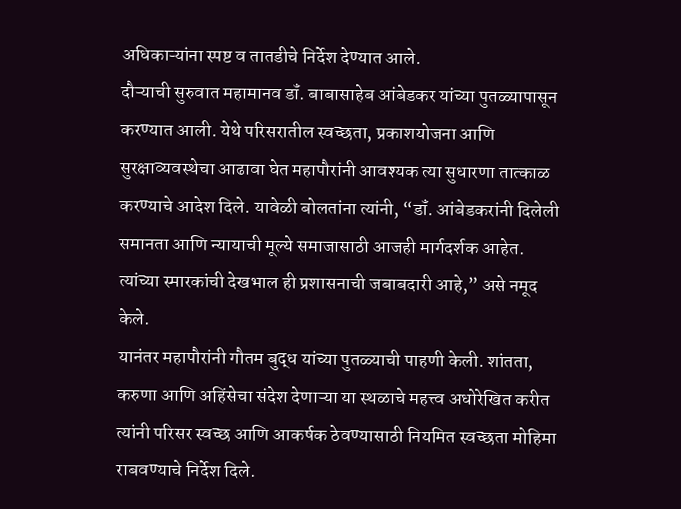अधिकाऱ्यांना स्पष्ट व तातडीचे निर्देश देण्यात आले.
दौऱ्याची सुरुवात महामानव डॉं. बाबासाहेब आंबेडकर यांच्या पुतळ्यापासून करण्यात आली. येथे परिसरातील स्वच्छता, प्रकाशयोजना आणि सुरक्षाव्यवस्थेचा आढावा घेत महापौरांनी आवश्यक त्या सुधारणा तात्काळ करण्याचे आदेश दिले. यावेळी बोलतांना त्यांनी, “डॉं. आंबेडकरांनी दिलेली समानता आणि न्यायाची मूल्ये समाजासाठी आजही मार्गदर्शक आहेत. त्यांच्या स्मारकांची देखभाल ही प्रशासनाची जबाबदारी आहे,” असे नमूद केले.
यानंतर महापौरांनी गौतम बुद्ध यांच्या पुतळ्याची पाहणी केली. शांतता, करुणा आणि अहिंसेचा संदेश देणाऱ्या या स्थळाचे महत्त्व अधोरेखित करीत त्यांनी परिसर स्वच्छ आणि आकर्षक ठेवण्यासाठी नियमित स्वच्छता मोहिमा राबवण्याचे निर्देश दिले.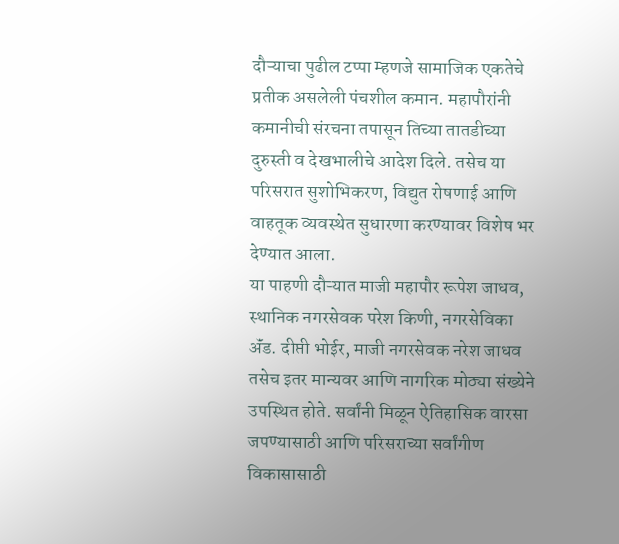दौऱ्याचा पुढील टप्पा म्हणजे सामाजिक एकतेचे प्रतीक असलेली पंचशील कमान. महापौरांनी कमानीची संरचना तपासून तिच्या तातडीच्या दुरुस्ती व देखभालीचे आदेश दिले. तसेच या परिसरात सुशोभिकरण, विद्युत रोषणाई आणि वाहतूक व्यवस्थेत सुधारणा करण्यावर विशेष भर देण्यात आला.
या पाहणी दौऱ्यात माजी महापौर रूपेश जाधव, स्थानिक नगरसेवक परेश किणी, नगरसेविका ॲंड. दीप्ती भोईर, माजी नगरसेवक नरेश जाधव तसेच इतर मान्यवर आणि नागरिक मोठ्या संख्येने उपस्थित होते. सर्वांनी मिळून ऐतिहासिक वारसा जपण्यासाठी आणि परिसराच्या सर्वांगीण विकासासाठी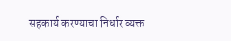सहकार्य करण्याचा निर्धार व्यक्त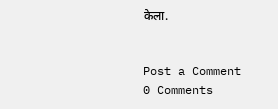केला.


Post a Comment
0 Comments